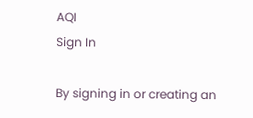AQI
Sign In

By signing in or creating an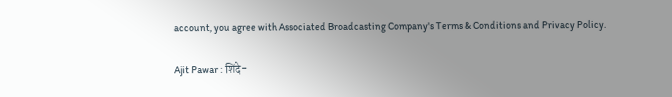account, you agree with Associated Broadcasting Company's Terms & Conditions and Privacy Policy.

Ajit Pawar : शिंदे-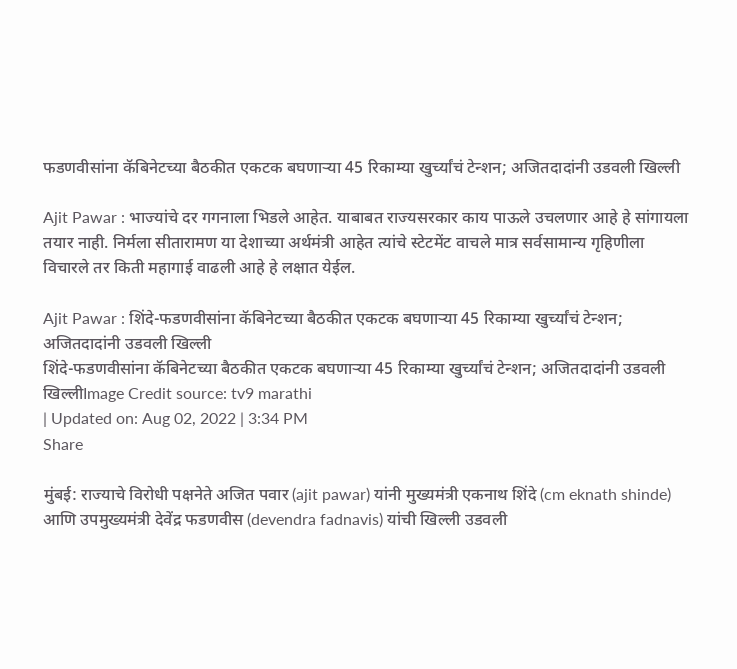फडणवीसांना कॅबिनेटच्या बैठकीत एकटक बघणाऱ्या 45 रिकाम्या खुर्च्यांचं टेन्शन; अजितदादांनी उडवली खिल्ली

Ajit Pawar : भाज्यांचे दर गगनाला भिडले आहेत. याबाबत राज्यसरकार काय पाऊले उचलणार आहे हे सांगायला तयार नाही. निर्मला सीतारामण या देशाच्या अर्थमंत्री आहेत त्यांचे स्टेटमेंट वाचले मात्र सर्वसामान्य गृहिणीला विचारले तर किती महागाई वाढली आहे हे लक्षात येईल.

Ajit Pawar : शिंदे-फडणवीसांना कॅबिनेटच्या बैठकीत एकटक बघणाऱ्या 45 रिकाम्या खुर्च्यांचं टेन्शन; अजितदादांनी उडवली खिल्ली
शिंदे-फडणवीसांना कॅबिनेटच्या बैठकीत एकटक बघणाऱ्या 45 रिकाम्या खुर्च्यांचं टेन्शन; अजितदादांनी उडवली खिल्लीImage Credit source: tv9 marathi
| Updated on: Aug 02, 2022 | 3:34 PM
Share

मुंबई: राज्याचे विरोधी पक्षनेते अजित पवार (ajit pawar) यांनी मुख्यमंत्री एकनाथ शिंदे (cm eknath shinde) आणि उपमुख्यमंत्री देवेंद्र फडणवीस (devendra fadnavis) यांची खिल्ली उडवली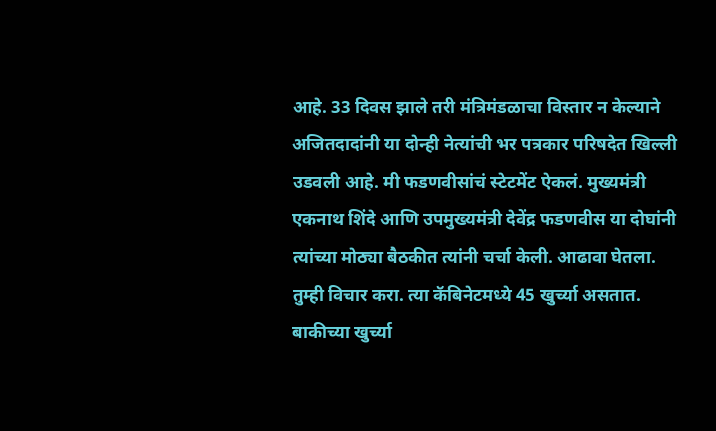आहे. 33 दिवस झाले तरी मंत्रिमंडळाचा विस्तार न केल्याने अजितदादांनी या दोन्ही नेत्यांची भर पत्रकार परिषदेत खिल्ली उडवली आहे. मी फडणवीसांचं स्टेटमेंट ऐकलं. मुख्यमंत्री एकनाथ शिंदे आणि उपमुख्यमंत्री देवेंद्र फडणवीस या दोघांनी त्यांच्या मोठ्या बैठकीत त्यांनी चर्चा केली. आढावा घेतला. तुम्ही विचार करा. त्या कॅबिनेटमध्ये 45 खुर्च्या असतात. बाकीच्या खुर्च्या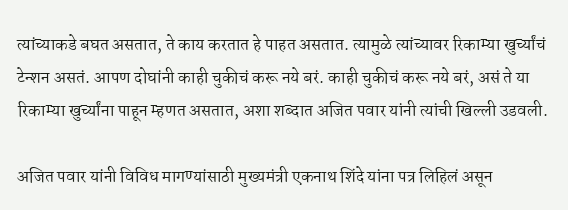त्यांच्याकडे बघत असतात, ते काय करतात हे पाहत असतात. त्यामुळे त्यांच्यावर रिकाम्या खुर्च्यांचं टेन्शन असतं. आपण दोघांनी काही चुकीचं करू नये बरं. काही चुकीचं करू नये बरं, असं ते या रिकाम्या खुर्च्यांना पाहून म्हणत असतात, अशा शब्दात अजित पवार यांनी त्यांची खिल्ली उडवली.

अजित पवार यांनी विविध मागण्यांसाठी मुख्यमंत्री एकनाथ शिंदे यांना पत्र लिहिलं असून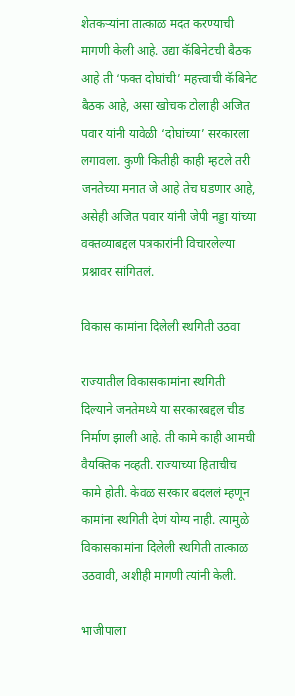शेतकऱ्यांना तात्काळ मदत करण्याची मागणी केली आहे. उद्या कॅबिनेटची बैठक आहे ती ‘फक्त दोघांची’ महत्त्वाची कॅबिनेट बैठक आहे, असा खोचक टोलाही अजित पवार यांनी यावेळी ‘दोघांच्या’ सरकारला लगावला. कुणी कितीही काही म्हटले तरी जनतेच्या मनात जे आहे तेच घडणार आहे, असेही अजित पवार यांनी जेपी नड्डा यांच्या वक्तव्याबद्दल पत्रकारांनी विचारलेल्या प्रश्नावर सांगितलं.

विकास कामांना दिलेली स्थगिती उठवा

राज्यातील विकासकामांना स्थगिती दिल्याने जनतेमध्ये या सरकारबद्दल चीड निर्माण झाली आहे. ती कामे काही आमची वैयक्तिक नव्हती. राज्याच्या हिताचीच कामे होती. केवळ सरकार बदललं म्हणून कामांना स्थगिती देणं योग्य नाही. त्यामुळे विकासकामांना दिलेली स्थगिती तात्काळ उठवावी, अशीही मागणी त्यांनी केली.

भाजीपाला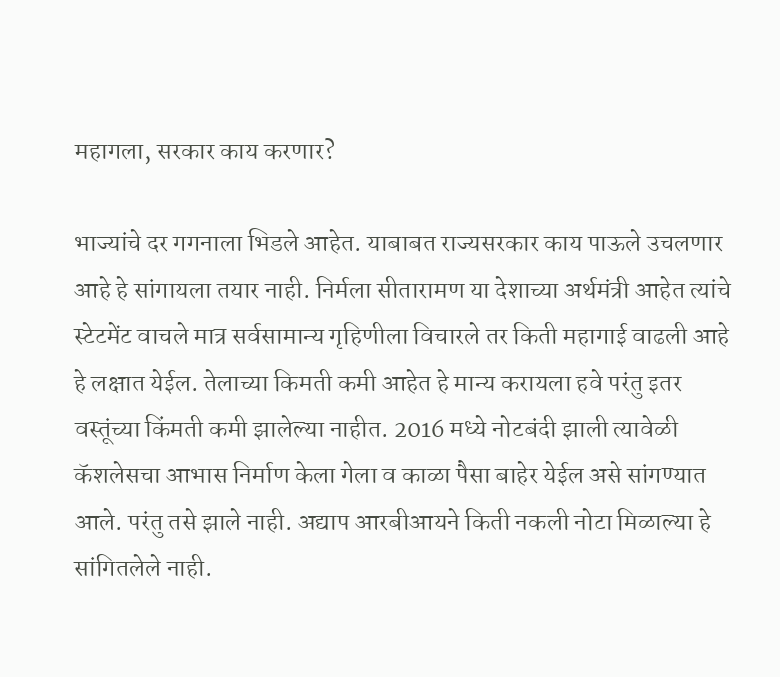महागला, सरकार काय करणार?

भाज्यांचे दर गगनाला भिडले आहेत. याबाबत राज्यसरकार काय पाऊले उचलणार आहे हे सांगायला तयार नाही. निर्मला सीतारामण या देशाच्या अर्थमंत्री आहेत त्यांचे स्टेटमेंट वाचले मात्र सर्वसामान्य गृहिणीला विचारले तर किती महागाई वाढली आहे हे लक्षात येईल. तेलाच्या किमती कमी आहेत हे मान्य करायला हवे परंतु इतर वस्तूंच्या किंमती कमी झालेल्या नाहीत. 2016 मध्ये नोटबंदी झाली त्यावेळी कॅशलेसचा आभास निर्माण केला गेला व काळा पैसा बाहेर येईल असे सांगण्यात आले. परंतु तसे झाले नाही. अद्याप आरबीआयने किती नकली नोटा मिळाल्या हे सांगितलेले नाही.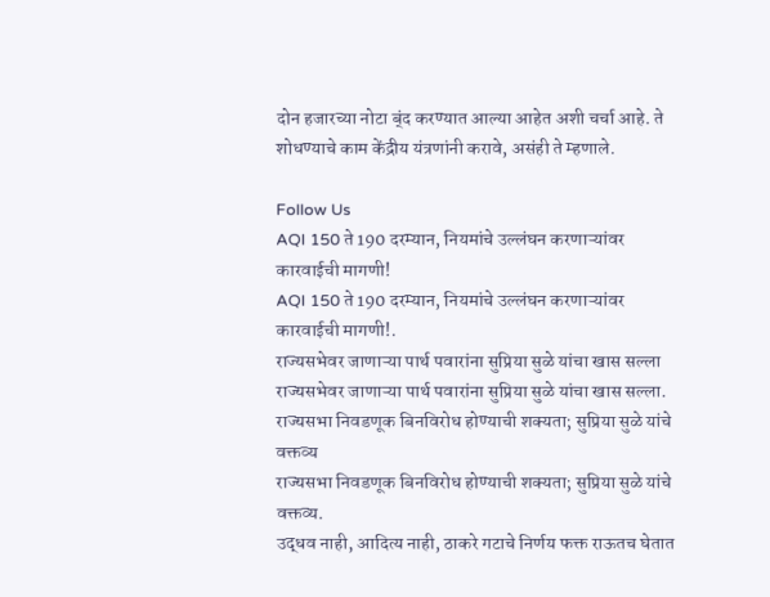दोन हजारच्या नोटा ब्ंद करण्यात आल्या आहेत अशी चर्चा आहे. ते शोधण्याचे काम केंद्रीय यंत्रणांनी करावे, असंही ते म्हणाले.

Follow Us
AQI 150 ते 190 दरम्यान, नियमांचे उल्लंघन करणाऱ्यांवर कारवाईची मागणी!
AQI 150 ते 190 दरम्यान, नियमांचे उल्लंघन करणाऱ्यांवर कारवाईची मागणी!.
राज्यसभेवर जाणाऱ्या पार्थ पवारांना सुप्रिया सुळे यांचा खास सल्ला
राज्यसभेवर जाणाऱ्या पार्थ पवारांना सुप्रिया सुळे यांचा खास सल्ला.
राज्यसभा निवडणूक बिनविरोध होण्याची शक्यता; सुप्रिया सुळे यांचे वक्तव्य
राज्यसभा निवडणूक बिनविरोध होण्याची शक्यता; सुप्रिया सुळे यांचे वक्तव्य.
उद्धव नाही, आदित्य नाही, ठाकरे गटाचे निर्णय फक्त राऊतच घेतात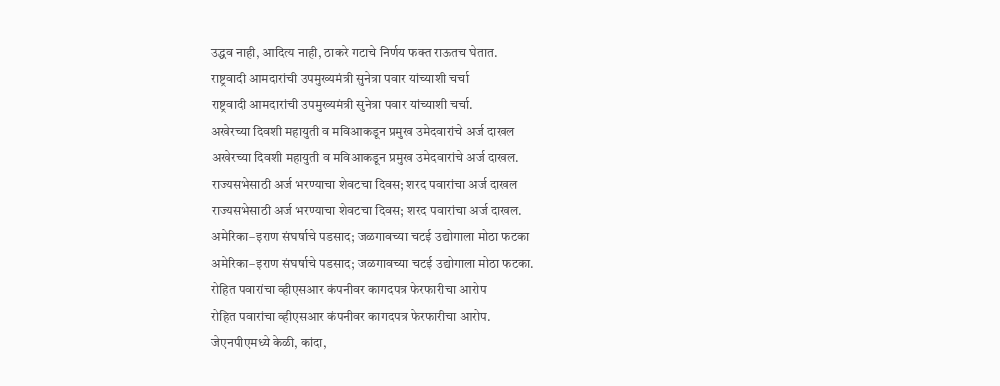उद्धव नाही, आदित्य नाही, ठाकरे गटाचे निर्णय फक्त राऊतच घेतात.
राष्ट्रवादी आमदारांची उपमुख्यमंत्री सुनेत्रा पवार यांच्याशी चर्चा
राष्ट्रवादी आमदारांची उपमुख्यमंत्री सुनेत्रा पवार यांच्याशी चर्चा.
अखेरच्या दिवशी महायुती व मविआकडून प्रमुख उमेदवारांचे अर्ज दाखल
अखेरच्या दिवशी महायुती व मविआकडून प्रमुख उमेदवारांचे अर्ज दाखल.
राज्यसभेसाठी अर्ज भरण्याचा शेवटचा दिवस; शरद पवारांचा अर्ज दाखल
राज्यसभेसाठी अर्ज भरण्याचा शेवटचा दिवस; शरद पवारांचा अर्ज दाखल.
अमेरिका–इराण संघर्षाचे पडसाद; जळगावच्या चटई उद्योगाला मोठा फटका
अमेरिका–इराण संघर्षाचे पडसाद; जळगावच्या चटई उद्योगाला मोठा फटका.
रोहित पवारांचा व्हीएसआर कंपनीवर कागदपत्र फेरफारीचा आरोप
रोहित पवारांचा व्हीएसआर कंपनीवर कागदपत्र फेरफारीचा आरोप.
जेएनपीएमध्ये केळी, कांदा,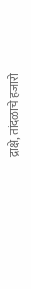द्राक्षे, तांदळाचे हजारो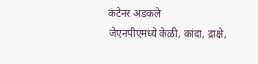कंटेनर अडकले
जेएनपीएमध्ये केळी, कांदा, द्राक्षे,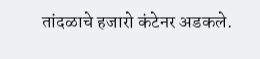तांदळाचे हजारो कंटेनर अडकले.